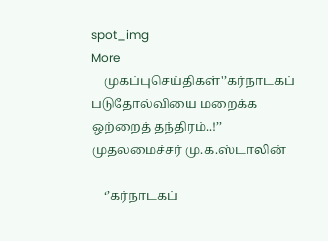spot_img
More
    முகப்புசெய்திகள்'’கர்நாடகப் படுதோல்வியை மறைக்க ஒற்றைத் தந்திரம்..!’’ முதலமைச்சர் மு.க.ஸ்டாலின்

    ‘’கர்நாடகப்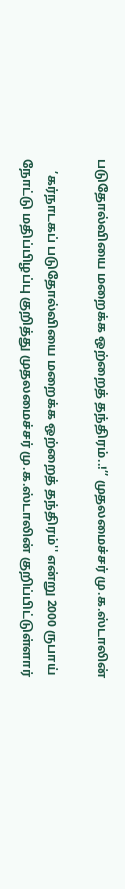படுதோல்வியை மறைக்க ஒற்றைத் தந்திரம்..!’’ முதலமைச்சர் மு.க.ஸ்டாலின்

    ’கர்நாடகப் படுதோல்வியை மறைக்க ஒற்றைத் தந்திரம்'' என்று 2000 ருபாய் நோட்டு மதிப்பிழப்பு குறித்து முதலமைச்சர் மு.க.ஸ்டாலின் குறிப்பிட்டுள்ளார்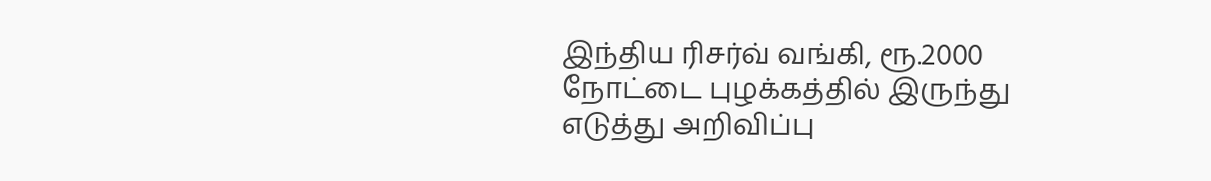இந்திய ரிசர்வ் வங்கி, ரூ.2000 நோட்டை புழக்கத்தில் இருந்து எடுத்து அறிவிப்பு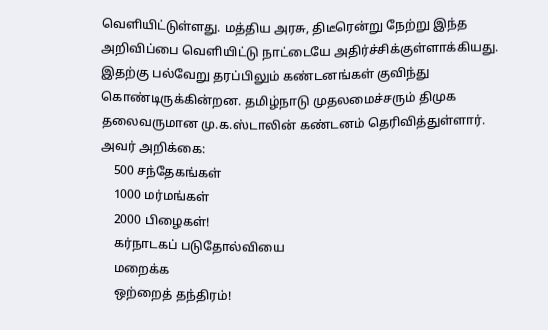வெளியிட்டுள்ளது. மத்திய அரசு, திடீரென்று நேற்று இந்த அறிவிப்பை வெளியிட்டு நாட்டையே அதிர்ச்சிக்குள்ளாக்கியது. இதற்கு பல்வேறு தரப்பிலும் கண்டனங்கள் குவிந்து கொண்டிருக்கின்றன. தமிழ்நாடு முதலமைச்சரும் திமுக தலைவருமான மு.க.ஸ்டாலின் கண்டனம் தெரிவித்துள்ளார். அவர் அறிக்கை:
    500 சந்தேகங்கள்
    1000 மர்மங்கள்
    2000 பிழைகள்!
    கர்நாடகப் படுதோல்வியை
    மறைக்க
    ஒற்றைத் தந்திரம்!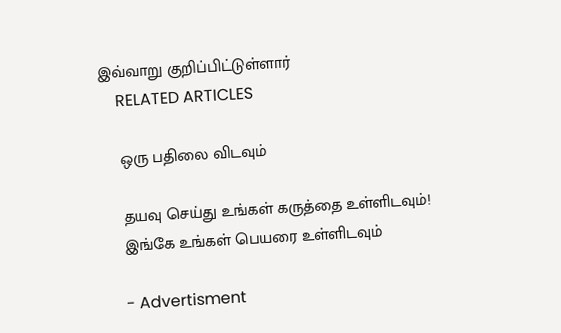இவ்வாறு குறிப்பிட்டுள்ளார்
    RELATED ARTICLES

    ஒரு பதிலை விடவும்

    தயவு செய்து உங்கள் கருத்தை உள்ளிடவும்!
    இங்கே உங்கள் பெயரை உள்ளிடவும்

    - Advertisment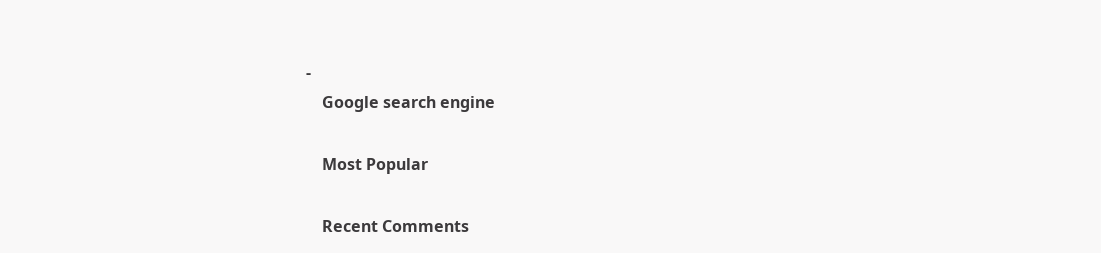-
    Google search engine

    Most Popular

    Recent Comments